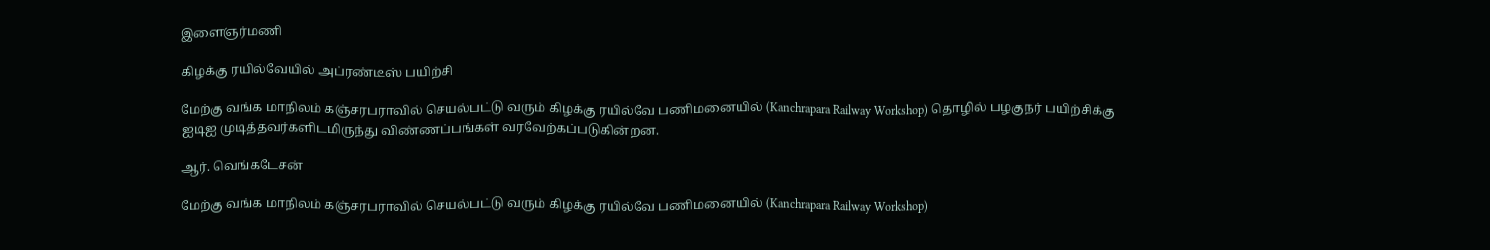இளைஞர்மணி

கிழக்கு ரயில்வேயில் அப்ரண்டீஸ் பயிற்சி

மேற்கு வங்க மாநிலம் கஞ்சரபராவில் செயல்பட்டு வரும் கிழக்கு ரயில்வே பணிமனையில் (Kanchrapara Railway Workshop) தொழில் பழகுநர் பயிற்சிக்கு ஐடிஐ முடித்தவர்களிடமிருந்து விண்ணப்பங்கள் வரவேற்கப்படுகின்றன.

ஆர். வெங்கடேசன்

மேற்கு வங்க மாநிலம் கஞ்சரபராவில் செயல்பட்டு வரும் கிழக்கு ரயில்வே பணிமனையில் (Kanchrapara Railway Workshop)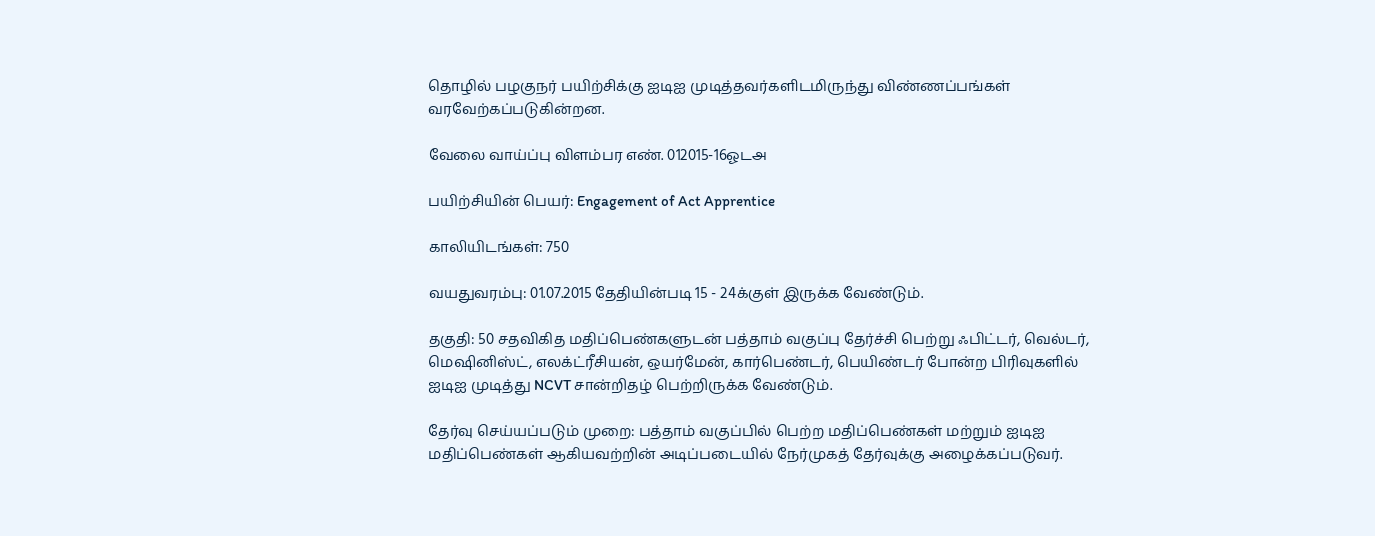தொழில் பழகுநர் பயிற்சிக்கு ஐடிஐ முடித்தவர்களிடமிருந்து விண்ணப்பங்கள் வரவேற்கப்படுகின்றன.

வேலை வாய்ப்பு விளம்பர எண். 012015-16ஓடஅ

பயிற்சியின் பெயர்: Engagement of Act Apprentice

காலியிடங்கள்: 750

வயதுவரம்பு: 01.07.2015 தேதியின்படி 15 - 24க்குள் இருக்க வேண்டும்.

தகுதி: 50 சதவிகித மதிப்பெண்களுடன் பத்தாம் வகுப்பு தேர்ச்சி பெற்று ஃபிட்டர், வெல்டர், மெஷினிஸ்ட், எலக்ட்ரீசியன், ஒயர்மேன், கார்பெண்டர், பெயிண்டர் போன்ற பிரிவுகளில் ஐடிஐ முடித்து NCVT சான்றிதழ் பெற்றிருக்க வேண்டும்.

தேர்வு செய்யப்படும் முறை: பத்தாம் வகுப்பில் பெற்ற மதிப்பெண்கள் மற்றும் ஐடிஐ மதிப்பெண்கள் ஆகியவற்றின் அடிப்படையில் நேர்முகத் தேர்வுக்கு அழைக்கப்படுவர்.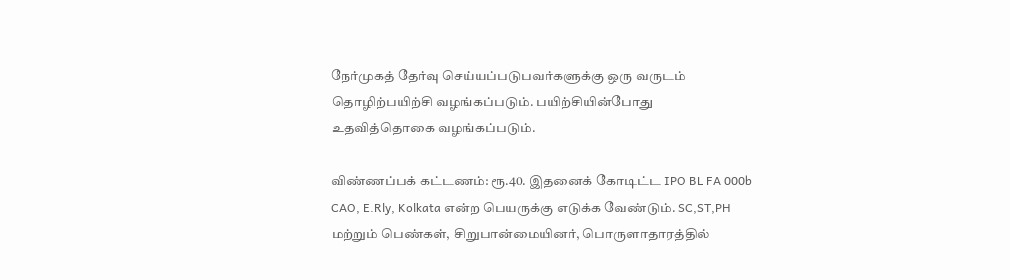நேர்முகத் தேர்வு செய்யப்படுபவர்களுக்கு ஒரு வருடம் தொழிற்பயிற்சி வழங்கப்படும். பயிற்சியின்போது உதவித்தொகை வழங்கப்படும்.

விண்ணப்பக் கட்டணம்: ரூ.40. இதனைக் கோடிட்ட IPO BL FA 000b CAO, E.Rly, Kolkata என்ற பெயருக்கு எடுக்க வேண்டும். SC,ST,PH மற்றும் பெண்கள், சிறுபான்மையினர், பொருளாதாரத்தில்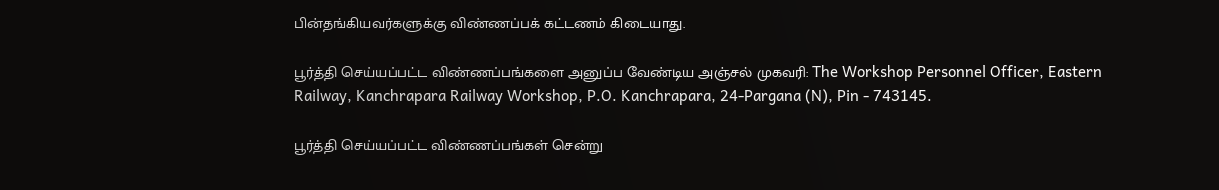பின்தங்கியவர்களுக்கு விண்ணப்பக் கட்டணம் கிடையாது.

பூர்த்தி செய்யப்பட்ட விண்ணப்பங்களை அனுப்ப வேண்டிய அஞ்சல் முகவரி: The Workshop Personnel Officer, Eastern Railway, Kanchrapara Railway Workshop, P.O. Kanchrapara, 24-Pargana (N), Pin - 743145.

பூர்த்தி செய்யப்பட்ட விண்ணப்பங்கள் சென்று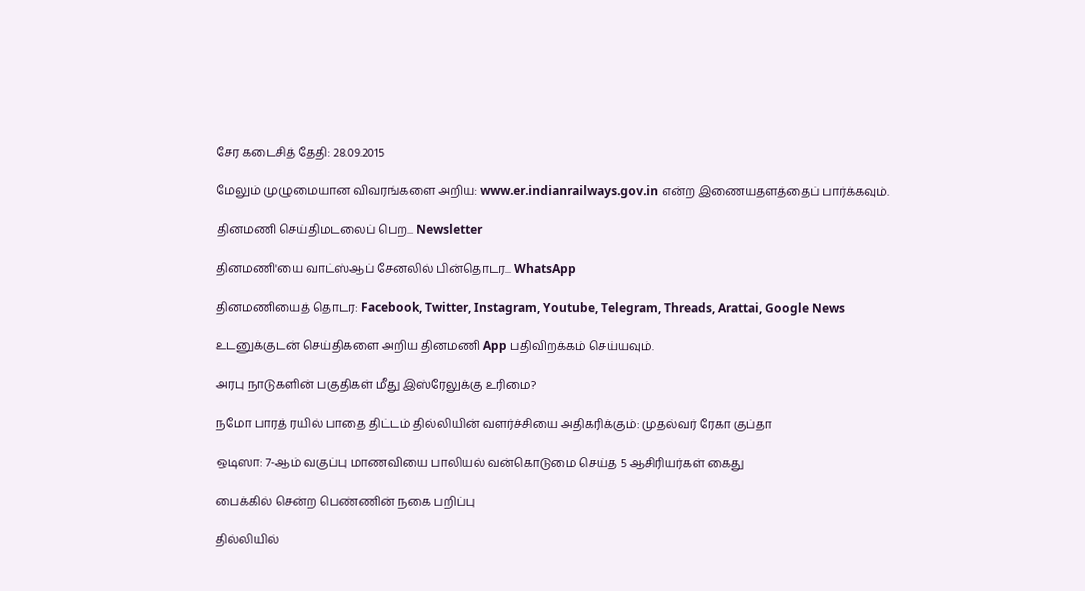சேர கடைசித் தேதி: 28.09.2015

மேலும் முழுமையான விவரங்களை அறிய: www.er.indianrailways.gov.in என்ற இணையதளத்தைப் பார்க்கவும்.

தினமணி செய்திமடலைப் பெற... Newsletter

தினமணி'யை வாட்ஸ்ஆப் சேனலில் பின்தொடர... WhatsApp

தினமணியைத் தொடர: Facebook, Twitter, Instagram, Youtube, Telegram, Threads, Arattai, Google News

உடனுக்குடன் செய்திகளை அறிய தினமணி App பதிவிறக்கம் செய்யவும்.

அரபு நாடுகளின் பகுதிகள் மீது இஸ்ரேலுக்கு உரிமை?

நமோ பாரத் ரயில் பாதை திட்டம் தில்லியின் வளர்ச்சியை அதிகரிக்கும்: முதல்வர் ரேகா குப்தா

ஒடிஸா: 7-ஆம் வகுப்பு மாணவியை பாலியல் வன்கொடுமை செய்த 5 ஆசிரியர்கள் கைது

பைக்கில் சென்ற பெண்ணின் நகை பறிப்பு

தில்லியில்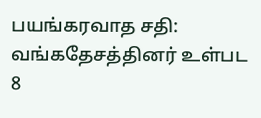பயங்கரவாத சதி: வங்கதேசத்தினர் உள்பட 8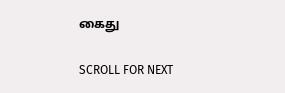கைது

SCROLL FOR NEXT